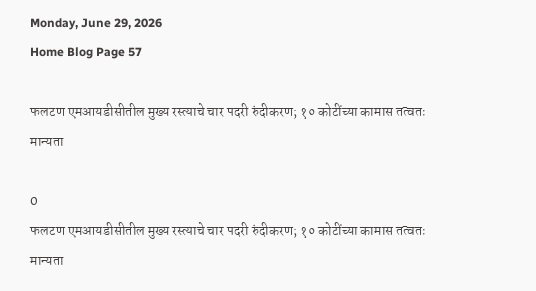Monday, June 29, 2026
Home Blog Page 57

फलटण एमआयडीसीतील मुख्य रस्त्याचे चार पदरी रुंदीकरण; १० कोटींच्या कामास तत्वतः मान्यता

0
फलटण एमआयडीसीतील मुख्य रस्त्याचे चार पदरी रुंदीकरण; १० कोटींच्या कामास तत्वतः मान्यता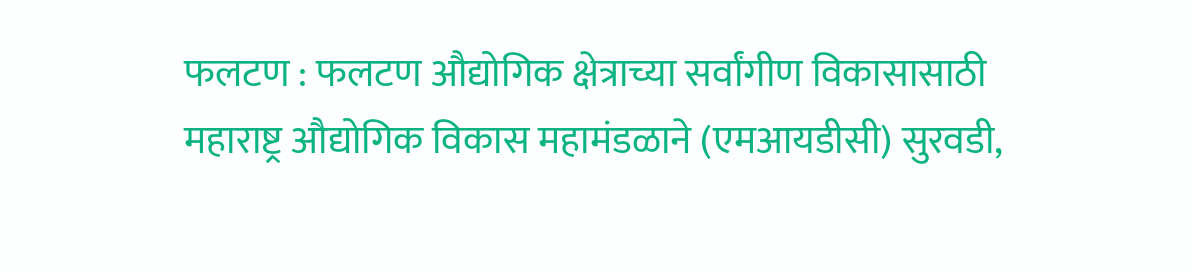फलटण : फलटण औद्योगिक क्षेत्राच्या सर्वांगीण विकासासाठी महाराष्ट्र औद्योगिक विकास महामंडळाने (एमआयडीसी) सुरवडी,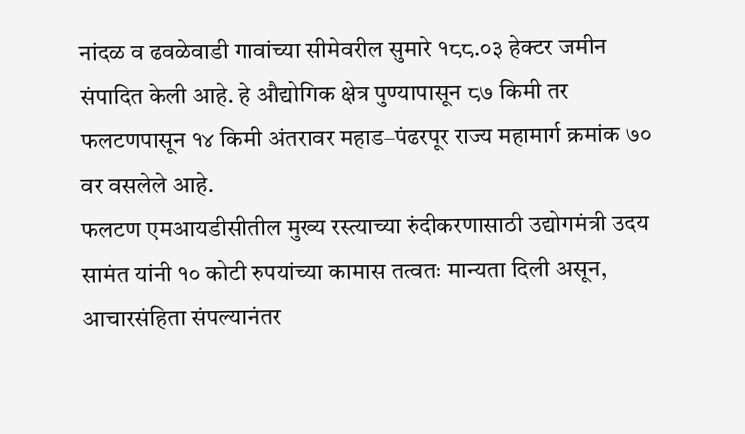नांदळ व ढवळेवाडी गावांच्या सीमेवरील सुमारे १८८.०३ हेक्टर जमीन संपादित केली आहे. हे औद्योगिक क्षेत्र पुण्यापासून ८७ किमी तर फलटणपासून १४ किमी अंतरावर महाड–पंढरपूर राज्य महामार्ग क्रमांक ७० वर वसलेले आहे.
फलटण एमआयडीसीतील मुख्य रस्त्याच्या रुंदीकरणासाठी उद्योगमंत्री उदय सामंत यांनी १० कोटी रुपयांच्या कामास तत्वतः मान्यता दिली असून, आचारसंहिता संपल्यानंतर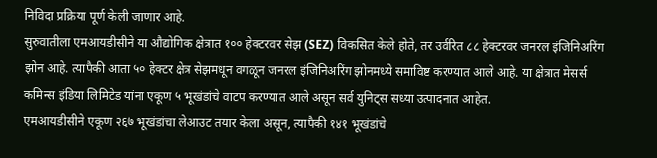निविदा प्रक्रिया पूर्ण केली जाणार आहे.
सुरुवातीला एमआयडीसीने या औद्योगिक क्षेत्रात १०० हेक्टरवर सेझ (SEZ) विकसित केले होते, तर उर्वरित ८८ हेक्टरवर जनरल इंजिनिअरिंग झोन आहे. त्यापैकी आता ५० हेक्टर क्षेत्र सेझमधून वगळून जनरल इंजिनिअरिंग झोनमध्ये समाविष्ट करण्यात आले आहे. या क्षेत्रात मेसर्स कमिन्स इंडिया लिमिटेड यांना एकूण ५ भूखंडांचे वाटप करण्यात आले असून सर्व युनिट्स सध्या उत्पादनात आहेत.
एमआयडीसीने एकूण २६७ भूखंडांचा लेआउट तयार केला असून, त्यापैकी १४१ भूखंडांचे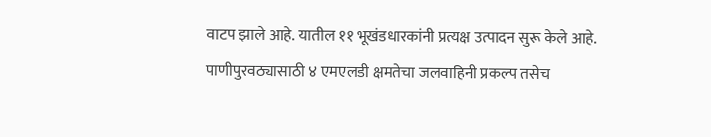वाटप झाले आहे. यातील ११ भूखंडधारकांनी प्रत्यक्ष उत्पादन सुरू केले आहे. पाणीपुरवठ्यासाठी ४ एमएलडी क्षमतेचा जलवाहिनी प्रकल्प तसेच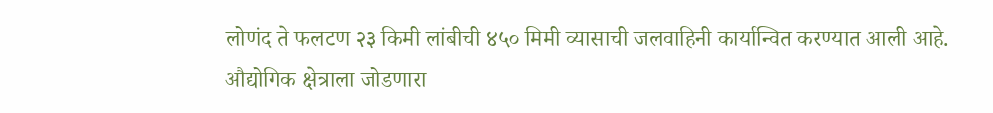लोणंद ते फलटण २३ किमी लांबीची ४५० मिमी व्यासाची जलवाहिनी कार्यान्वित करण्यात आली आहे.
औद्योगिक क्षेत्राला जोडणारा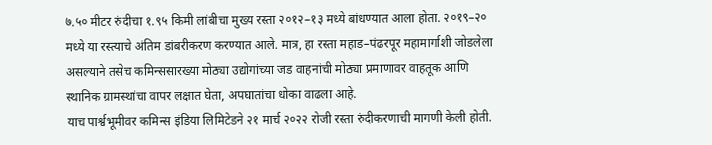७.५० मीटर रुंदीचा १.९५ किमी लांबीचा मुख्य रस्ता २०१२–१३ मध्ये बांधण्यात आला होता. २०१९–२० मध्ये या रस्त्याचे अंतिम डांबरीकरण करण्यात आले. मात्र, हा रस्ता महाड–पंढरपूर महामार्गाशी जोडलेला असल्याने तसेच कमिन्ससारख्या मोठ्या उद्योगांच्या जड वाहनांची मोठ्या प्रमाणावर वाहतूक आणि स्थानिक ग्रामस्थांचा वापर लक्षात घेता, अपघातांचा धोका वाढला आहे.
याच पार्श्वभूमीवर कमिन्स इंडिया लिमिटेडने २१ मार्च २०२२ रोजी रस्ता रुंदीकरणाची मागणी केली होती.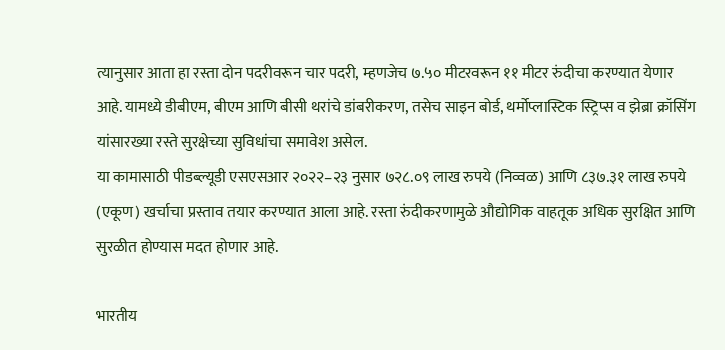त्यानुसार आता हा रस्ता दोन पदरीवरून चार पदरी, म्हणजेच ७.५० मीटरवरून ११ मीटर रुंदीचा करण्यात येणार आहे. यामध्ये डीबीएम, बीएम आणि बीसी थरांचे डांबरीकरण, तसेच साइन बोर्ड, थर्मोप्लास्टिक स्ट्रिप्स व झेब्रा क्रॉसिंग यांसारख्या रस्ते सुरक्षेच्या सुविधांचा समावेश असेल.
या कामासाठी पीडब्ल्यूडी एसएसआर २०२२–२३ नुसार ७२८.०९ लाख रुपये (निव्वळ) आणि ८३७.३१ लाख रुपये (एकूण) खर्चाचा प्रस्ताव तयार करण्यात आला आहे. रस्ता रुंदीकरणामुळे औद्योगिक वाहतूक अधिक सुरक्षित आणि सुरळीत होण्यास मदत होणार आहे.

भारतीय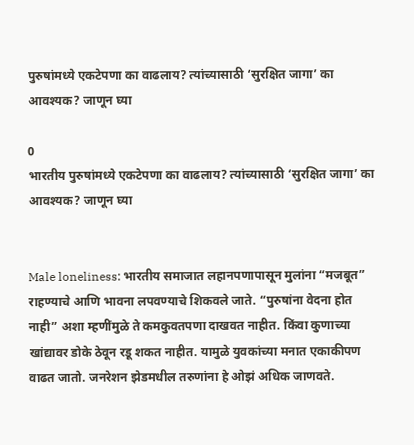पुरुषांमध्ये एकटेपणा का वाढलाय? त्यांच्यासाठी ‘सुरक्षित जागा’ का आवश्यक? जाणून घ्या

0
भारतीय पुरुषांमध्ये एकटेपणा का वाढलाय? त्यांच्यासाठी ‘सुरक्षित जागा’ का आवश्यक? जाणून घ्या


Male loneliness: भारतीय समाजात लहानपणापासून मुलांना “मजबूत” राहण्याचे आणि भावना लपवण्याचे शिकवले जाते. “पुरुषांना वेदना होत नाही” अशा म्हणींमुळे ते कमकुवतपणा दाखवत नाहीत. किंवा कुणाच्या खांद्यावर डोके ठेवून रडू शकत नाहीत. यामुळे युवकांच्या मनात एकाकीपण वाढत जातो. जनरेशन झेडमधील तरुणांना हे ओझं अधिक जाणवते.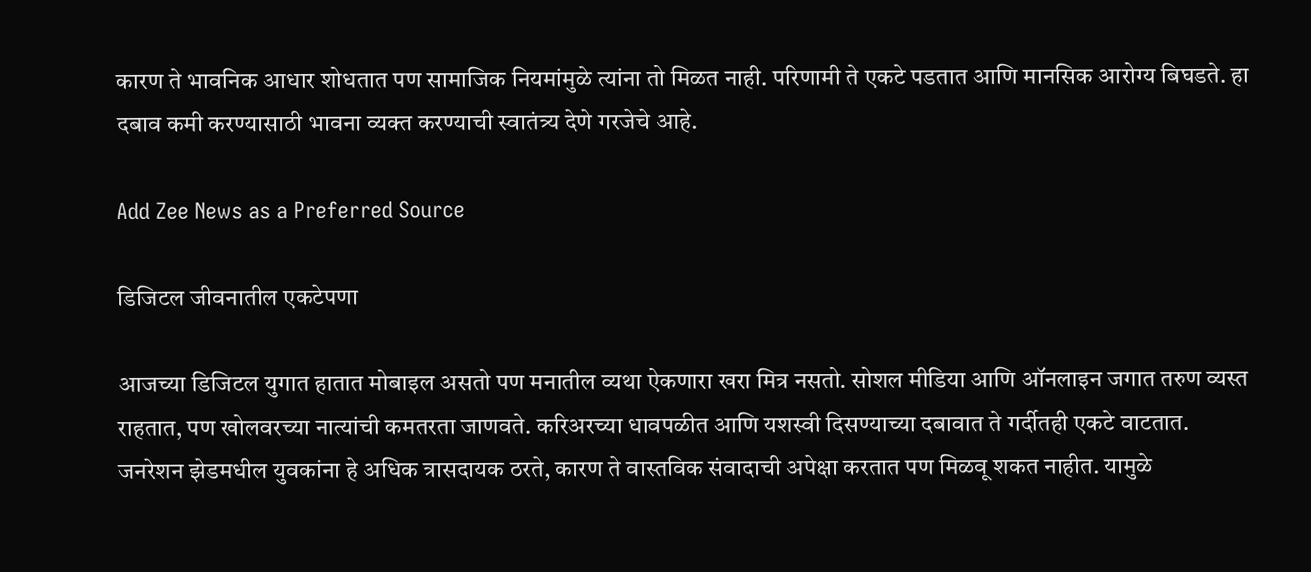कारण ते भावनिक आधार शोधतात पण सामाजिक नियमांमुळे त्यांना तो मिळत नाही. परिणामी ते एकटे पडतात आणि मानसिक आरोग्य बिघडते. हा दबाव कमी करण्यासाठी भावना व्यक्त करण्याची स्वातंत्र्य देणे गरजेचे आहे.

Add Zee News as a Preferred Source

डिजिटल जीवनातील एकटेपणा

आजच्या डिजिटल युगात हातात मोबाइल असतो पण मनातील व्यथा ऐकणारा खरा मित्र नसतो. सोशल मीडिया आणि ऑनलाइन जगात तरुण व्यस्त राहतात, पण खोलवरच्या नात्यांची कमतरता जाणवते. करिअरच्या धावपळीत आणि यशस्वी दिसण्याच्या दबावात ते गर्दीतही एकटे वाटतात. जनरेशन झेडमधील युवकांना हे अधिक त्रासदायक ठरते, कारण ते वास्तविक संवादाची अपेक्षा करतात पण मिळवू शकत नाहीत. यामुळे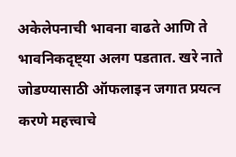अकेलेपनाची भावना वाढते आणि ते भावनिकदृष्ट्या अलग पडतात. खरे नाते जोडण्यासाठी ऑफलाइन जगात प्रयत्न करणे महत्त्वाचे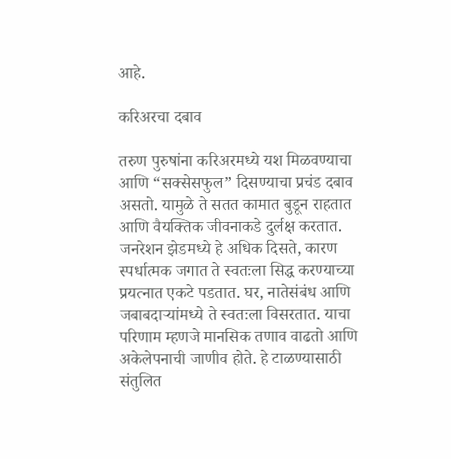आहे.

करिअरचा दबाव

तरुण पुरुषांना करिअरमध्ये यश मिळवण्याचा आणि “सक्सेसफुल” दिसण्याचा प्रचंड दबाव असतो. यामुळे ते सतत कामात बुडून राहतात आणि वैयक्तिक जीवनाकडे दुर्लक्ष करतात. जनरेशन झेडमध्ये हे अधिक दिसते, कारण स्पर्धात्मक जगात ते स्वतःला सिद्ध करण्याच्या प्रयत्नात एकटे पडतात. घर, नातेसंबंध आणि जबाबदाऱ्यांमध्ये ते स्वतःला विसरतात. याचा परिणाम म्हणजे मानसिक तणाव वाढतो आणि अकेलेपनाची जाणीव होते. हे टाळण्यासाठी संतुलित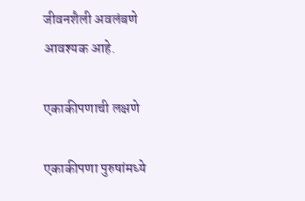जीवनशैली अवलंबणे आवश्यक आहे.

एकाकीपणाची लक्षणे

एकाकीपणा पुरुषांमध्ये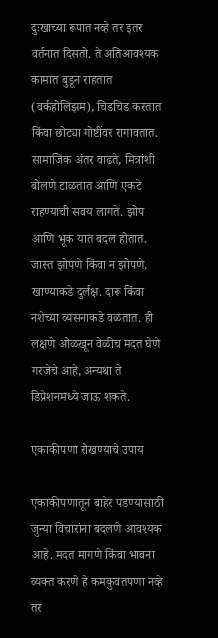दुःखाच्या रूपात नव्हे तर इतर वर्तनात दिसतो. ते अतिआवश्यक कामात बुडून राहतात (वर्कहोलिझम), चिडचिड करतात किंवा छोट्या गोष्टींवर रागावतात. सामाजिक अंतर वाढते, मित्रांशी बोलणे टाळतात आणि एकटे राहण्याची सवय लागते. झोप आणि भूक यात बदल होतात. जास्त झोपणे किंवा न झोपणे, खाण्याकडे दुर्लक्ष. दारू किंवा नशेच्या व्यसनाकडे वळतात. ही लक्षणे ओळखून वेळीच मदत घेणे गरजेचे आहे, अन्यथा ते डिप्रेशनमध्ये जाऊ शकते.

एकाकीपणा रोखण्याचे उपाय

एकाकीपणातून बाहेर पडण्यासाठी जुन्या विचारांना बदलणे आवश्यक आहे. मदत मागणे किंवा भावना व्यक्त करणे हे कमकुवतपणा नव्हे तर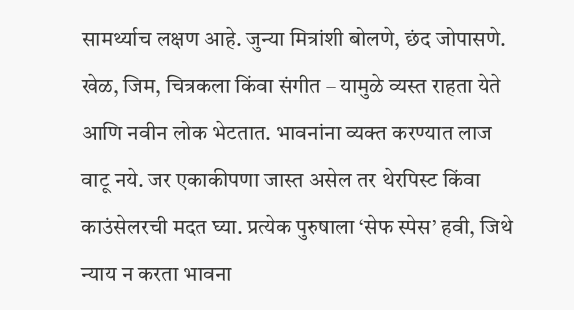सामर्थ्याच लक्षण आहे. जुन्या मित्रांशी बोलणे, छंद जोपासणे. खेळ, जिम, चित्रकला किंवा संगीत – यामुळे व्यस्त राहता येते आणि नवीन लोक भेटतात. भावनांना व्यक्त करण्यात लाज वाटू नये. जर एकाकीपणा जास्त असेल तर थेरपिस्ट किंवा काउंसेलरची मदत घ्या. प्रत्येक पुरुषाला ‘सेफ स्पेस’ हवी, जिथे न्याय न करता भावना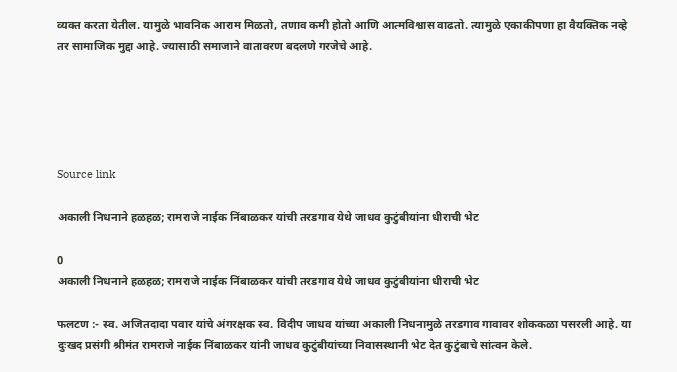व्यक्त करता येतील. यामुळे भावनिक आराम मिळतो, तणाव कमी होतो आणि आत्मविश्वास वाढतो. त्यामुळे एकाकीपणा हा वैयक्तिक नव्हे तर सामाजिक मुद्दा आहे. ज्यासाठी समाजाने वातावरण बदलणे गरजेचे आहे.





Source link

अकाली निधनाने हळहळ; रामराजे नाईक निंबाळकर यांची तरडगाव येथे जाधव कुटुंबीयांना धीराची भेट

0
अकाली निधनाने हळहळ; रामराजे नाईक निंबाळकर यांची तरडगाव येथे जाधव कुटुंबीयांना धीराची भेट

फलटण :- स्व. अजितदादा पवार यांचे अंगरक्षक स्व. विदीप जाधव यांच्या अकाली निधनामुळे तरडगाव गावावर शोककळा पसरली आहे. या दुःखद प्रसंगी श्रीमंत रामराजे नाईक निंबाळकर यांनी जाधव कुटुंबीयांच्या निवासस्थानी भेट देत कुटुंबाचे सांत्वन केले.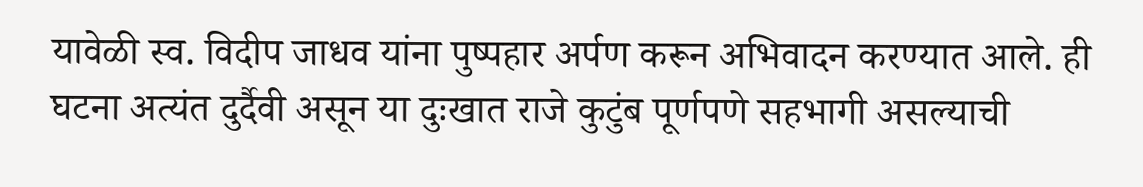यावेळी स्व. विदीप जाधव यांना पुष्पहार अर्पण करून अभिवादन करण्यात आले. ही घटना अत्यंत दुर्दैवी असून या दुःखात राजे कुटुंब पूर्णपणे सहभागी असल्याची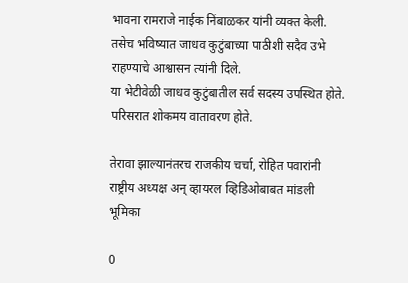भावना रामराजे नाईक निंबाळकर यांनी व्यक्त केली. तसेच भविष्यात जाधव कुटुंबाच्या पाठीशी सदैव उभे राहण्याचे आश्वासन त्यांनी दिले.
या भेटीवेळी जाधव कुटुंबातील सर्व सदस्य उपस्थित होते. परिसरात शोकमय वातावरण होते.

तेरावा झाल्यानंतरच राजकीय चर्चा, रोहित पवारांनी राष्ट्रीय अध्यक्ष अन् व्हायरल व्हिडिओबाबत मांडली भूमिका

0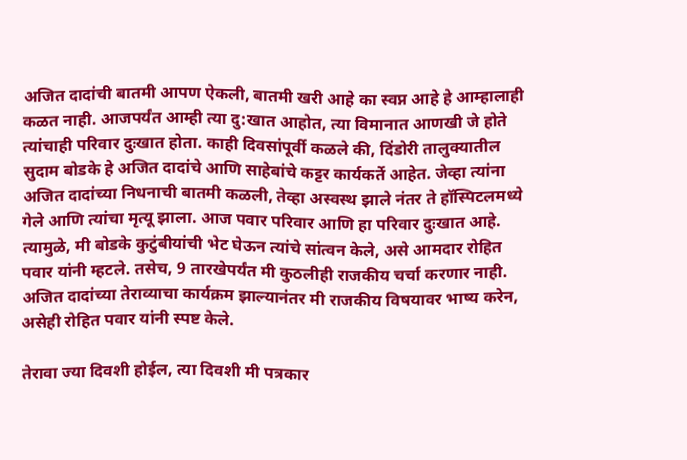अजित दादांची बातमी आपण ऐकली, बातमी खरी आहे का स्वप्न आहे हे आम्हालाही कळत नाही. आजपर्यंत आम्ही त्या दु:खात आहोत, त्या विमानात आणखी जे होते त्यांचाही परिवार दुःखात होता. काही दिवसांपूर्वी कळले की, दिंडोरी तालुक्यातील सुदाम बोडके हे अजित दादांचे आणि साहेबांचे कट्टर कार्यकर्ते आहेत. जेव्हा त्यांना अजित दादांच्या निधनाची बातमी कळली, तेव्हा अस्वस्थ झाले नंतर ते हॉस्पिटलमध्ये गेले आणि त्यांचा मृत्यू झाला. आज पवार परिवार आणि हा परिवार दुःखात आहे. त्यामुळे, मी बोडके कुटुंबीयांची भेट घेऊन त्यांचे सांत्वन केले, असे आमदार रोहित पवार यांनी म्हटले. तसेच, 9 तारखेपर्यंत मी कुठलीही राजकीय चर्चा करणार नाही. अजित दादांच्या तेराव्याचा कार्यक्रम झाल्यानंतर मी राजकीय विषयावर भाष्य करेन, असेही रोहित पवार यांनी स्पष्ट केले.

तेरावा ज्या दिवशी होईल, त्या दिवशी मी पत्रकार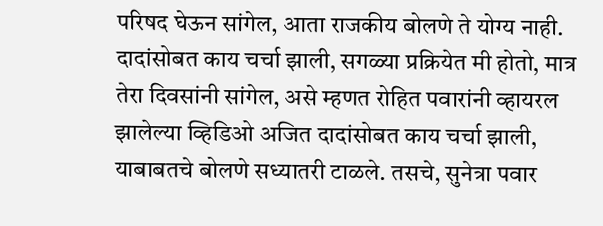परिषद घेऊन सांगेल, आता राजकीय बोलणे ते योग्य नाही. दादांसोबत काय चर्चा झाली, सगळ्या प्रक्रियेत मी होतो, मात्र तेरा दिवसांनी सांगेल, असे म्हणत रोहित पवारांनी व्हायरल झालेल्या व्हिडिओ अजित दादांसोबत काय चर्चा झाली, याबाबतचे बोलणे सध्यातरी टाळले. तसचे, सुनेत्रा पवार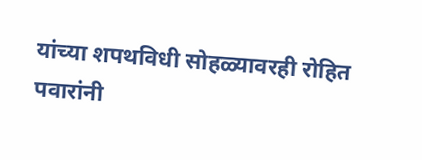यांच्या शपथविधी सोहळ्यावरही रोहित पवारांनी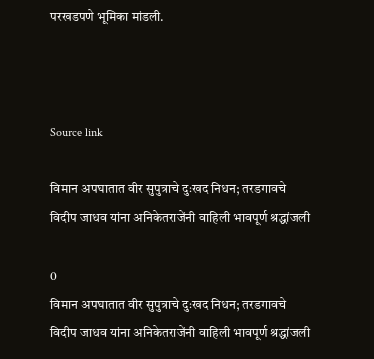परखडपणे भूमिका मांडली.



Source link

विमान अपघातात वीर सुपुत्राचे दुःखद निधन; तरडगावचे विदीप जाधव यांना अनिकेतराजेंनी वाहिली भावपूर्ण श्रद्धांजली

0
विमान अपघातात वीर सुपुत्राचे दुःखद निधन; तरडगावचे विदीप जाधव यांना अनिकेतराजेंनी वाहिली भावपूर्ण श्रद्धांजली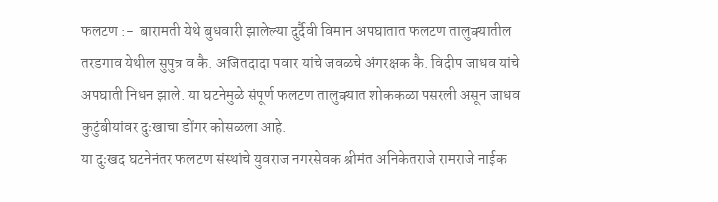फलटण :-  बारामती येथे बुधवारी झालेल्या दुर्दैवी विमान अपघातात फलटण तालुक्यातील तरडगाव येथील सुपुत्र व कै. अजितदादा पवार यांचे जवळचे अंगरक्षक कै. विदीप जाधव यांचे अपघाती निधन झाले. या घटनेमुळे संपूर्ण फलटण तालुक्यात शोककळा पसरली असून जाधव कुटुंबीयांवर दुःखाचा डोंगर कोसळला आहे.
या दुःखद घटनेनंतर फलटण संस्थांचे युवराज नगरसेवक श्रीमंत अनिकेतराजे रामराजे नाईक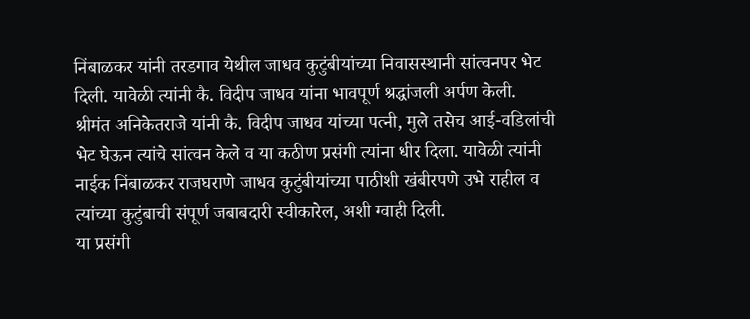निंबाळकर यांनी तरडगाव येथील जाधव कुटुंबीयांच्या निवासस्थानी सांत्वनपर भेट दिली. यावेळी त्यांनी कै. विदीप जाधव यांना भावपूर्ण श्रद्धांजली अर्पण केली.
श्रीमंत अनिकेतराजे यांनी कै. विदीप जाधव यांच्या पत्नी, मुले तसेच आई-वडिलांची भेट घेऊन त्यांचे सांत्वन केले व या कठीण प्रसंगी त्यांना धीर दिला. यावेळी त्यांनी नाईक निंबाळकर राजघराणे जाधव कुटुंबीयांच्या पाठीशी खंबीरपणे उभे राहील व त्यांच्या कुटुंबाची संपूर्ण जबाबदारी स्वीकारेल, अशी ग्वाही दिली.
या प्रसंगी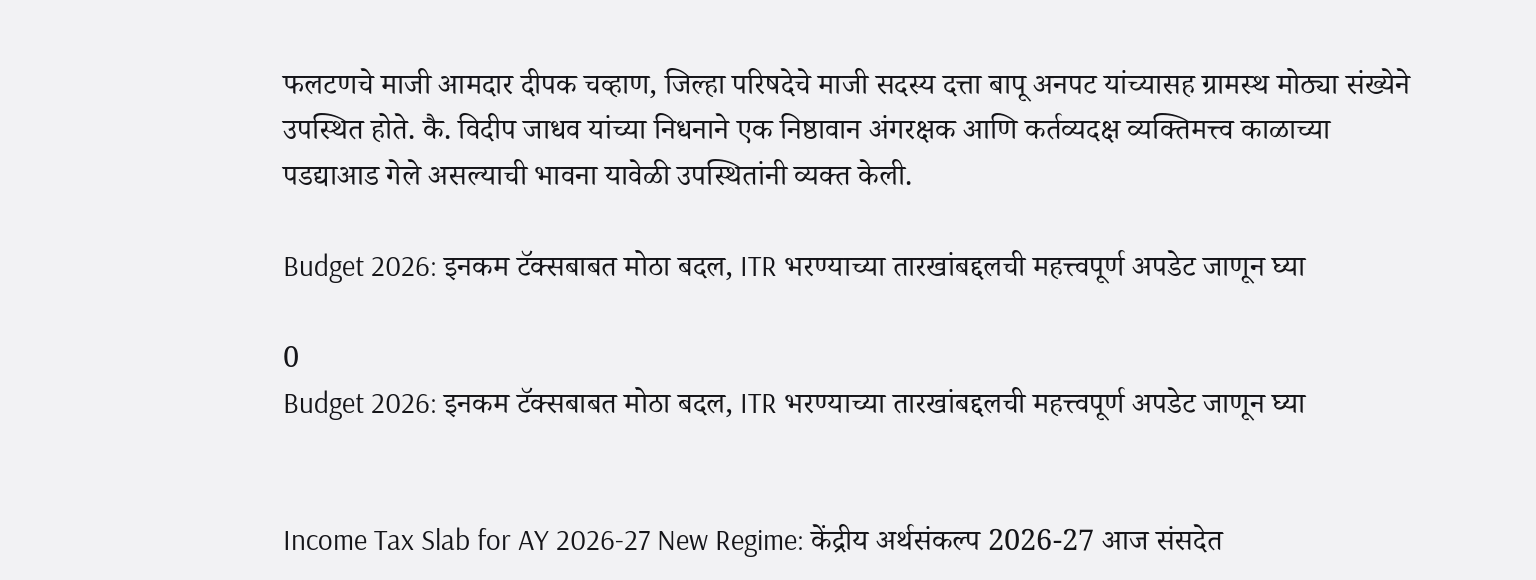फलटणचे माजी आमदार दीपक चव्हाण, जिल्हा परिषदेचे माजी सदस्य दत्ता बापू अनपट यांच्यासह ग्रामस्थ मोठ्या संख्येने उपस्थित होते. कै. विदीप जाधव यांच्या निधनाने एक निष्ठावान अंगरक्षक आणि कर्तव्यदक्ष व्यक्तिमत्त्व काळाच्या पडद्याआड गेले असल्याची भावना यावेळी उपस्थितांनी व्यक्त केली.

Budget 2026: इनकम टॅक्सबाबत मोठा बदल, ITR भरण्याच्या तारखांबद्दलची महत्त्वपूर्ण अपडेट जाणून घ्या

0
Budget 2026: इनकम टॅक्सबाबत मोठा बदल, ITR भरण्याच्या तारखांबद्दलची महत्त्वपूर्ण अपडेट जाणून घ्या


Income Tax Slab for AY 2026-27 New Regime: केंद्रीय अर्थसंकल्प 2026-27 आज संसदेत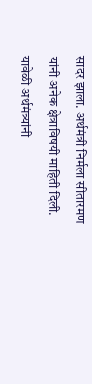सादर झाला. अर्थमंत्री निर्मला सीतारमण यांनी अनेक क्षेत्राविषयी माहिती दिली. यावेळी अर्थमंत्र्यांनी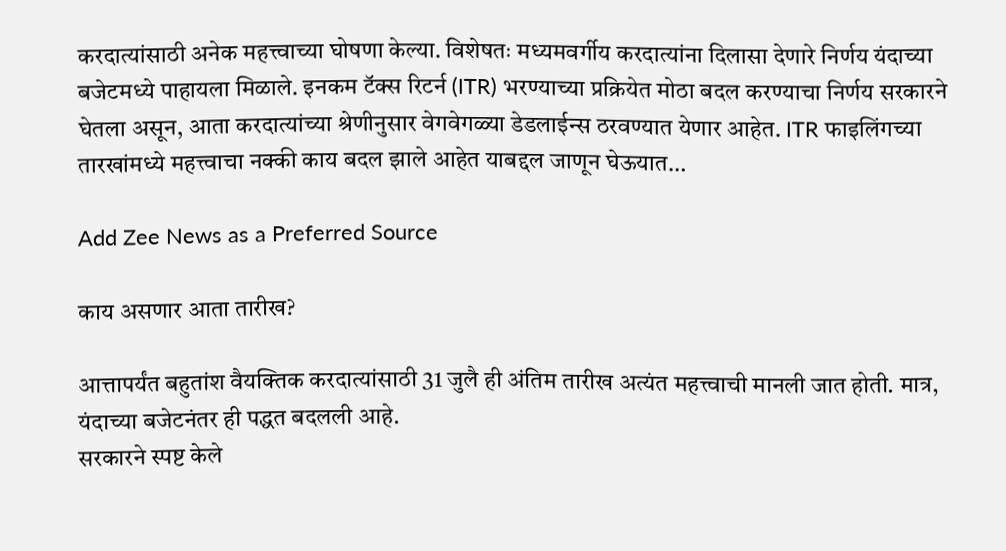करदात्यांसाठी अनेक महत्त्वाच्या घोषणा केल्या. विशेषतः मध्यमवर्गीय करदात्यांना दिलासा देणारे निर्णय यंदाच्या बजेटमध्ये पाहायला मिळाले. इनकम टॅक्स रिटर्न (ITR) भरण्याच्या प्रक्रियेत मोठा बदल करण्याचा निर्णय सरकारने घेतला असून, आता करदात्यांच्या श्रेणीनुसार वेगवेगळ्या डेडलाईन्स ठरवण्यात येणार आहेत. ITR फाइलिंगच्या तारखांमध्ये महत्त्वाचा नक्की काय बदल झाले आहेत याबद्दल जाणून घेऊयात…

Add Zee News as a Preferred Source

काय असणार आता तारीख?

आत्तापर्यंत बहुतांश वैयक्तिक करदात्यांसाठी 31 जुलै ही अंतिम तारीख अत्यंत महत्त्वाची मानली जात होती. मात्र, यंदाच्या बजेटनंतर ही पद्धत बदलली आहे.
सरकारने स्पष्ट केले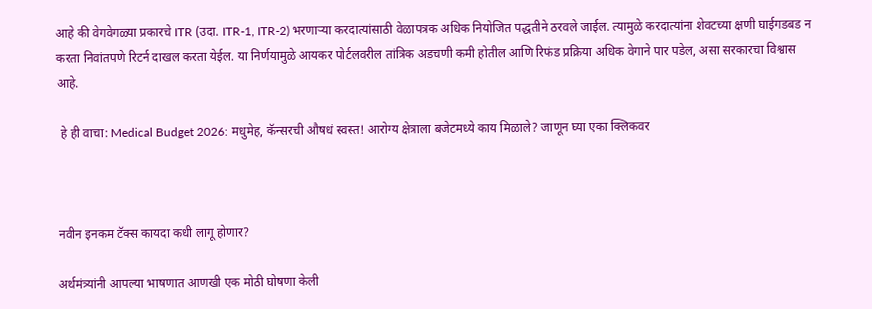आहे की वेगवेगळ्या प्रकारचे ITR (उदा. ITR-1, ITR-2) भरणाऱ्या करदात्यांसाठी वेळापत्रक अधिक नियोजित पद्धतीने ठरवले जाईल. त्यामुळे करदात्यांना शेवटच्या क्षणी घाईगडबड न करता निवांतपणे रिटर्न दाखल करता येईल. या निर्णयामुळे आयकर पोर्टलवरील तांत्रिक अडचणी कमी होतील आणि रिफंड प्रक्रिया अधिक वेगाने पार पडेल, असा सरकारचा विश्वास आहे.

 हे ही वाचा: Medical Budget 2026: मधुमेह, कॅन्सरची औषधं स्वस्त! आरोग्य क्षेत्राला बजेटमध्ये काय मिळाले? जाणून घ्या एका क्लिकवर



नवीन इनकम टॅक्स कायदा कधी लागू होणार?

अर्थमंत्र्यांनी आपल्या भाषणात आणखी एक मोठी घोषणा केली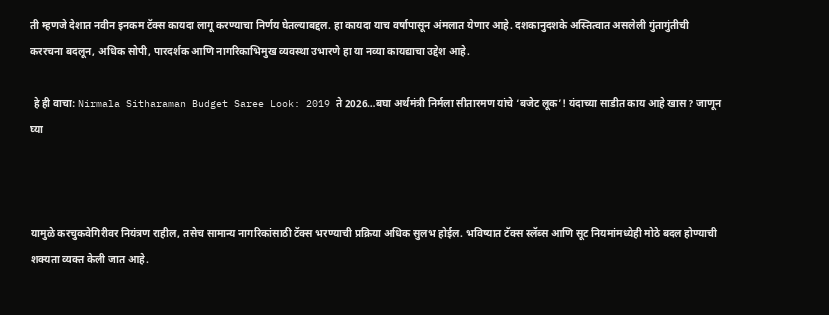ती म्हणजे देशात नवीन इनकम टॅक्स कायदा लागू करण्याचा निर्णय घेतल्याबद्दल. हा कायदा याच वर्षापासून अंमलात येणार आहे. दशकानुदशके अस्तित्वात असलेली गुंतागुंतीची कररचना बदलून, अधिक सोपी, पारदर्शक आणि नागरिकाभिमुख व्यवस्था उभारणे हा या नव्या कायद्याचा उद्देश आहे.

 हे ही वाचा: Nirmala Sitharaman Budget Saree Look: 2019 ते 2026…बघा अर्थमंत्री निर्मला सीतारमण यांचे ‘बजेट लूक’! यंदाच्या साडीत काय आहे खास? जाणून घ्या



यामुळे करचुकवेगिरीवर नियंत्रण राहील, तसेच सामान्य नागरिकांसाठी टॅक्स भरण्याची प्रक्रिया अधिक सुलभ होईल. भविष्यात टॅक्स स्लॅब्स आणि सूट नियमांमध्येही मोठे बदल होण्याची शक्यता व्यक्त केली जात आहे.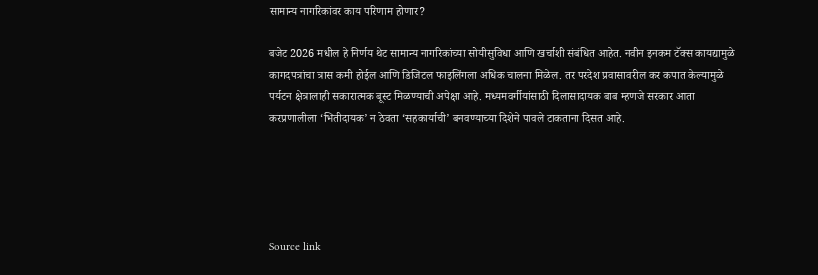सामान्य नागरिकांवर काय परिणाम होणार?

बजेट 2026 मधील हे निर्णय थेट सामान्य नागरिकांच्या सोयीसुविधा आणि खर्चाशी संबंधित आहेत. नवीन इनकम टॅक्स कायद्यामुळे कागदपत्रांचा त्रास कमी होईल आणि डिजिटल फाइलिंगला अधिक चालना मिळेल. तर परदेश प्रवासावरील कर कपात केल्यामुळे पर्यटन क्षेत्रालाही सकारात्मक बूस्ट मिळण्याची अपेक्षा आहे. मध्यमवर्गीयांसाठी दिलासादायक बाब म्हणजे सरकार आता करप्रणालीला ‘भितीदायक’ न ठेवता ‘सहकार्याची’ बनवण्याच्या दिशेने पावले टाकताना दिसत आहे.





Source link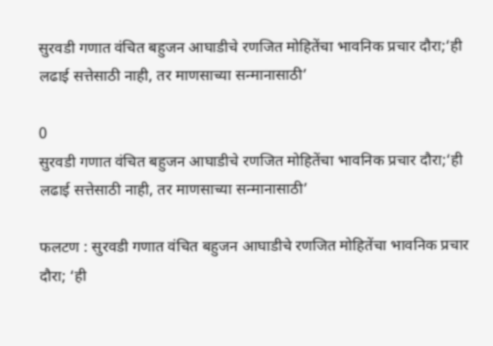सुरवडी गणात वंचित बहुजन आघाडीचे रणजित मोहितेंचा भावनिक प्रचार दौरा;‘ही लढाई सत्तेसाठी नाही, तर माणसाच्या सन्मानासाठी’

0
सुरवडी गणात वंचित बहुजन आघाडीचे रणजित मोहितेंचा भावनिक प्रचार दौरा;‘ही लढाई सत्तेसाठी नाही, तर माणसाच्या सन्मानासाठी’

फलटण : सुरवडी गणात वंचित बहुजन आघाडीचे रणजित मोहितेंचा भावनिक प्रचार दौरा; ‘ही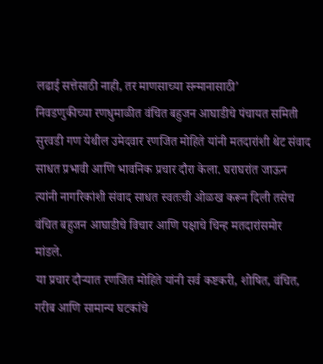लढाई सत्तेसाठी नाही, तर माणसाच्या सन्मानासाठी’
निवडणुकीच्या रणधुमाळीत वंचित बहुजन आघाडीचे पंचायत समिती सुरवडी गण येथील उमेदवार रणजित मोहिते यांनी मतदारांशी थेट संवाद साधत प्रभावी आणि भावनिक प्रचार दौरा केला. घराघरांत जाऊन त्यांनी नागरिकांशी संवाद साधत स्वतःची ओळख करून दिली तसेच वंचित बहुजन आघाडीचे विचार आणि पक्षाचे चिन्ह मतदारांसमोर मांडले.
या प्रचार दौऱ्यात रणजित मोहिते यांनी सर्व कष्टकरी, शोषित, वंचित, गरीब आणि सामान्य घटकांचे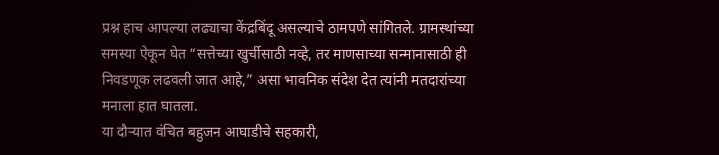प्रश्न हाच आपल्या लढ्याचा केंद्रबिंदू असल्याचे ठामपणे सांगितले. ग्रामस्थांच्या समस्या ऐकून घेत “सत्तेच्या खुर्चीसाठी नव्हे, तर माणसाच्या सन्मानासाठी ही निवडणूक लढवली जात आहे,” असा भावनिक संदेश देत त्यांनी मतदारांच्या मनाला हात घातला.
या दौऱ्यात वंचित बहुजन आघाडीचे सहकारी,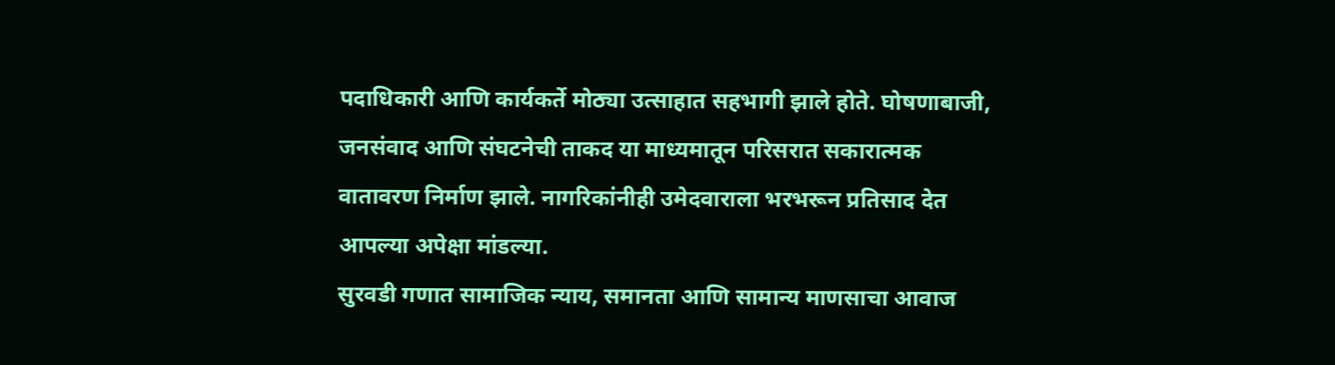पदाधिकारी आणि कार्यकर्ते मोठ्या उत्साहात सहभागी झाले होते. घोषणाबाजी, जनसंवाद आणि संघटनेची ताकद या माध्यमातून परिसरात सकारात्मक वातावरण निर्माण झाले. नागरिकांनीही उमेदवाराला भरभरून प्रतिसाद देत आपल्या अपेक्षा मांडल्या.
सुरवडी गणात सामाजिक न्याय, समानता आणि सामान्य माणसाचा आवाज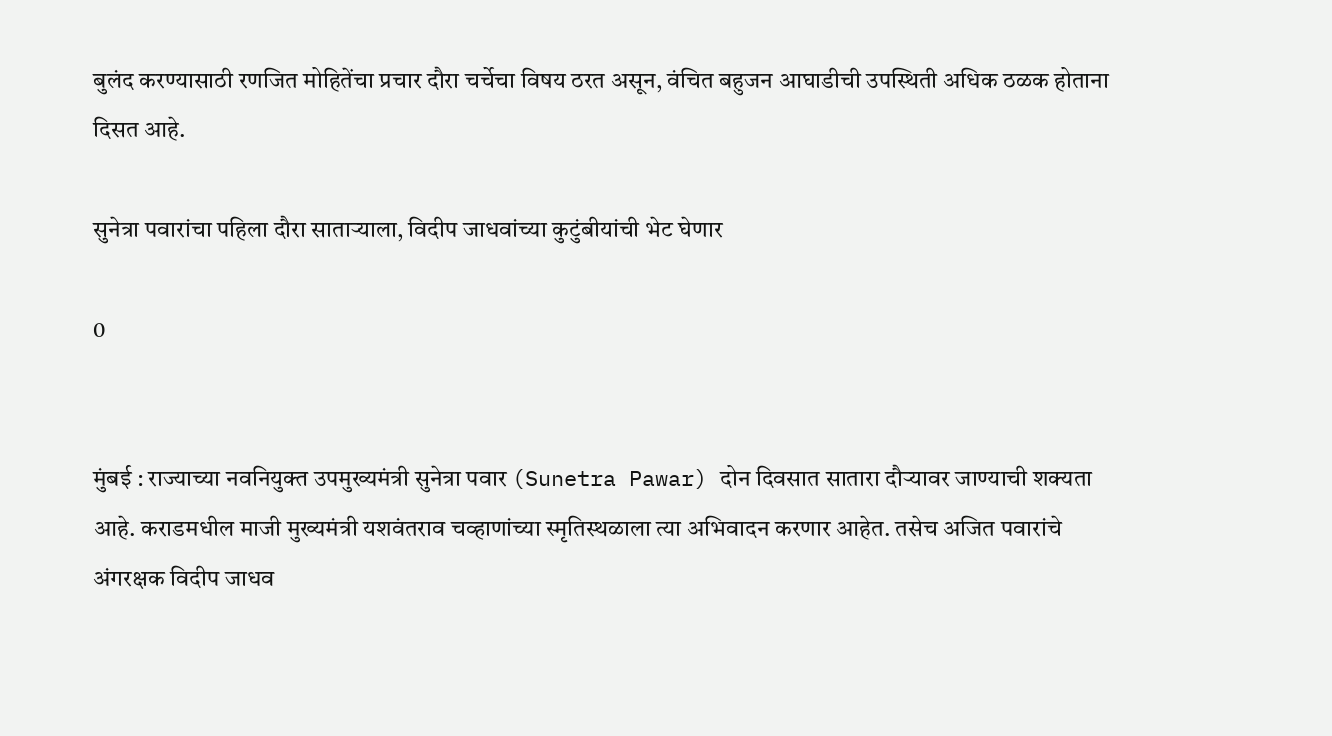बुलंद करण्यासाठी रणजित मोहितेंचा प्रचार दौरा चर्चेचा विषय ठरत असून, वंचित बहुजन आघाडीची उपस्थिती अधिक ठळक होताना दिसत आहे.

सुनेत्रा पवारांचा पहिला दौरा साताऱ्याला, विदीप जाधवांच्या कुटुंबीयांची भेट घेणार

0


मुंबई : राज्याच्या नवनियुक्त उपमुख्यमंत्री सुनेत्रा पवार (Sunetra Pawar) दोन दिवसात सातारा दौऱ्यावर जाण्याची शक्यता आहे. कराडमधील माजी मुख्यमंत्री यशवंतराव चव्हाणांच्या स्मृतिस्थळाला त्या अभिवादन करणार आहेत. तसेच अजित पवारांचे अंगरक्षक विदीप जाधव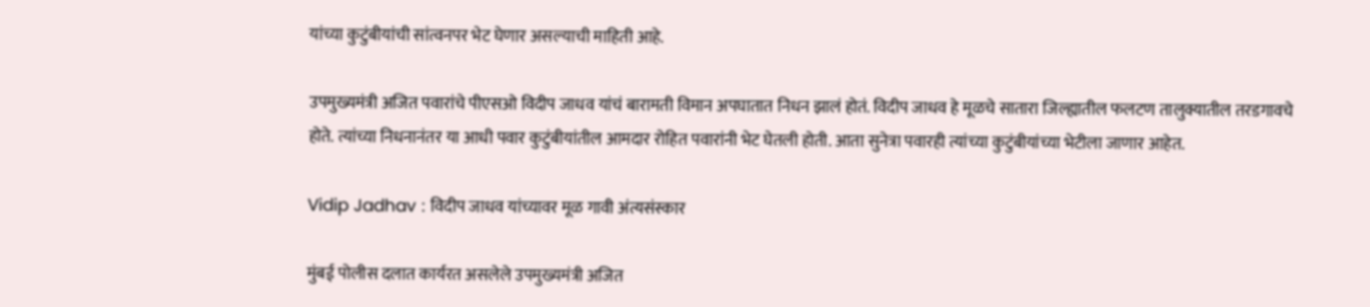यांच्या कुटुंबीयांची सांत्वनपर भेट घेणार असल्याची माहिती आहे.

उपमुख्यमंत्री अजित पवारांचे पीएसओ विदीप जाधव यांचं बारामती विमान अपघातात निधन झालं होतं. विदीप जाधव हे मूळचे सातारा जिल्ह्यातील फलटण तालुक्यातील तरडगावचे होते. त्यांच्या निधनानंतर या आधी पवार कुटुंबीयांतील आमदार रोहित पवारांनी भेट घेतली होती. आता सुनेत्रा पवारही त्यांच्या कुटुंबीयांच्या भेटीला जाणार आहेत.

Vidip Jadhav : विदीप जाधव यांच्यावर मूळ गावी अंत्यसंस्कार

मुंबई पोलीस दलात कार्यरत असलेले उपमुख्यमंत्री अजित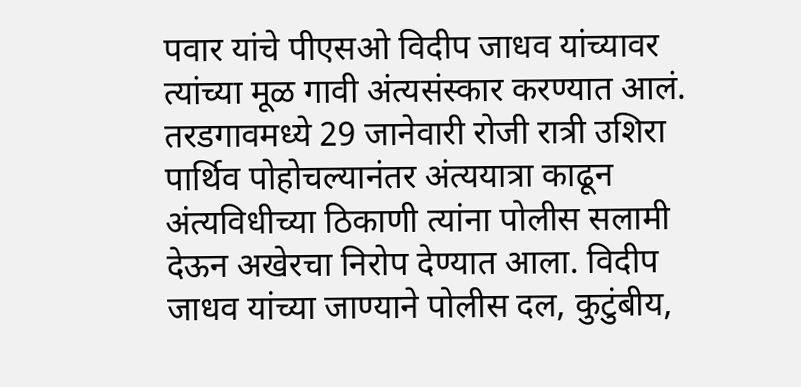पवार यांचे पीएसओ विदीप जाधव यांच्यावर त्यांच्या मूळ गावी अंत्यसंस्कार करण्यात आलं. तरडगावमध्ये 29 जानेवारी रोजी रात्री उशिरा पार्थिव पोहोचल्यानंतर अंत्ययात्रा काढून अंत्यविधीच्या ठिकाणी त्यांना पोलीस सलामी देऊन अखेरचा निरोप देण्यात आला. विदीप जाधव यांच्या जाण्याने पोलीस दल, कुटुंबीय,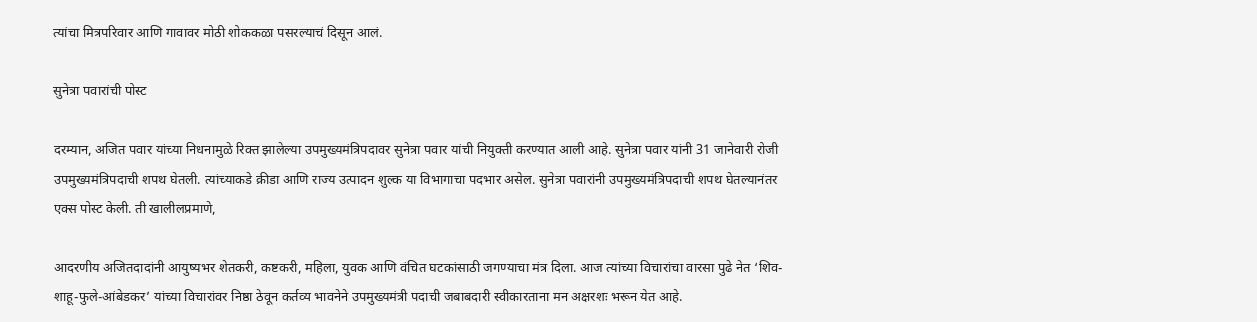त्यांचा मित्रपरिवार आणि गावावर मोठी शोककळा पसरल्याचं दिसून आलं.

सुनेत्रा पवारांची पोस्ट

दरम्यान, अजित पवार यांच्या निधनामुळे रिक्त झालेल्या उपमुख्यमंत्रिपदावर सुनेत्रा पवार यांची नियुक्ती करण्यात आली आहे. सुनेत्रा पवार यांनी 31 जानेवारी रोजी उपमुख्यमंत्रिपदाची शपथ घेतली. त्यांच्याकडे क्रीडा आणि राज्य उत्पादन शुल्क या विभागाचा पदभार असेल. सुनेत्रा पवारांनी उपमुख्यमंत्रिपदाची शपथ घेतल्यानंतर एक्स पोस्ट केली. ती खालीलप्रमाणे,

आदरणीय अजितदादांनी आयुष्यभर शेतकरी, कष्टकरी, महिला, युवक आणि वंचित घटकांसाठी जगण्याचा मंत्र दिला. आज त्यांच्या विचारांचा वारसा पुढे नेत ‘शिव-शाहू-फुले-आंबेडकर’ यांच्या विचारांवर निष्ठा ठेवून कर्तव्य भावनेने उपमुख्यमंत्री पदाची जबाबदारी स्वीकारताना मन अक्षरशः भरून येत आहे.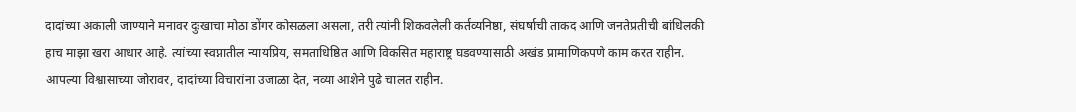दादांच्या अकाली जाण्याने मनावर दुःखाचा मोठा डोंगर कोसळला असला, तरी त्यांनी शिकवलेली कर्तव्यनिष्ठा, संघर्षाची ताकद आणि जनतेप्रतीची बांधिलकी हाच माझा खरा आधार आहे. त्यांच्या स्वप्नातील न्यायप्रिय, समताधिष्ठित आणि विकसित महाराष्ट्र घडवण्यासाठी अखंड प्रामाणिकपणे काम करत राहीन. आपल्या विश्वासाच्या जोरावर, दादांच्या विचारांना उजाळा देत, नव्या आशेने पुढे चालत राहीन.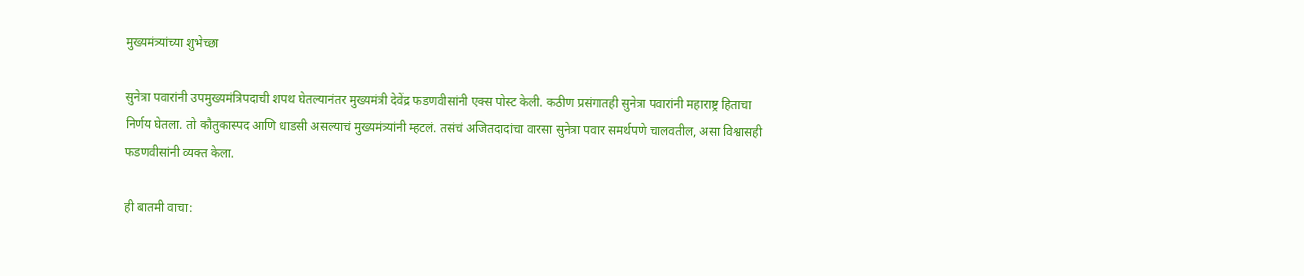मुख्यमंत्र्यांच्या शुभेच्छा

सुनेत्रा पवारांनी उपमुख्यमंत्रिपदाची शपथ घेतल्यानंतर मुख्यमंत्री देवेंद्र फडणवीसांनी एक्स पोस्ट केली. कठीण प्रसंगातही सुनेत्रा पवारांनी महाराष्ट्र हिताचा निर्णय घेतला. तो कौतुकास्पद आणि धाडसी असल्याचं मुख्यमंत्र्यांनी म्हटलं. तसंचं अजितदादांचा वारसा सुनेत्रा पवार समर्थपणे चालवतील, असा विश्वासही फडणवीसांनी व्यक्त केला.

ही बातमी वाचा: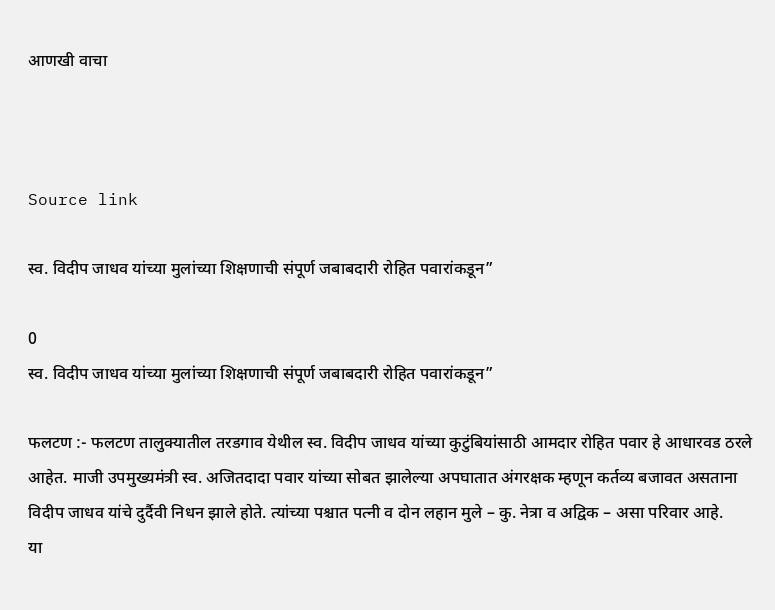आणखी वाचा



Source link

स्व. विदीप जाधव यांच्या मुलांच्या शिक्षणाची संपूर्ण जबाबदारी रोहित पवारांकडून”

0
स्व. विदीप जाधव यांच्या मुलांच्या शिक्षणाची संपूर्ण जबाबदारी रोहित पवारांकडून”

फलटण :- फलटण तालुक्यातील तरडगाव येथील स्व. विदीप जाधव यांच्या कुटुंबियांसाठी आमदार रोहित पवार हे आधारवड ठरले आहेत. माजी उपमुख्यमंत्री स्व. अजितदादा पवार यांच्या सोबत झालेल्या अपघातात अंगरक्षक म्हणून कर्तव्य बजावत असताना विदीप जाधव यांचे दुर्दैवी निधन झाले होते. त्यांच्या पश्चात पत्नी व दोन लहान मुले – कु. नेत्रा व अद्विक – असा परिवार आहे.
या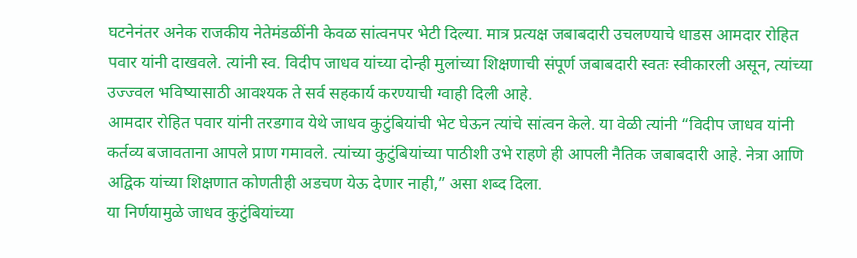घटनेनंतर अनेक राजकीय नेतेमंडळींनी केवळ सांत्वनपर भेटी दिल्या. मात्र प्रत्यक्ष जबाबदारी उचलण्याचे धाडस आमदार रोहित पवार यांनी दाखवले. त्यांनी स्व. विदीप जाधव यांच्या दोन्ही मुलांच्या शिक्षणाची संपूर्ण जबाबदारी स्वतः स्वीकारली असून, त्यांच्या उज्ज्वल भविष्यासाठी आवश्यक ते सर्व सहकार्य करण्याची ग्वाही दिली आहे.
आमदार रोहित पवार यांनी तरडगाव येथे जाधव कुटुंबियांची भेट घेऊन त्यांचे सांत्वन केले. या वेळी त्यांनी “विदीप जाधव यांनी कर्तव्य बजावताना आपले प्राण गमावले. त्यांच्या कुटुंबियांच्या पाठीशी उभे राहणे ही आपली नैतिक जबाबदारी आहे. नेत्रा आणि अद्विक यांच्या शिक्षणात कोणतीही अडचण येऊ देणार नाही,” असा शब्द दिला.
या निर्णयामुळे जाधव कुटुंबियांच्या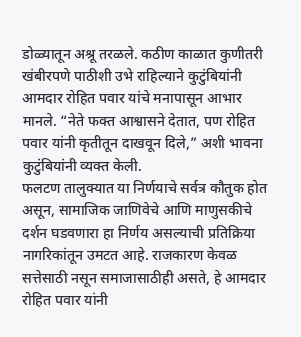डोळ्यातून अश्रू तरळले. कठीण काळात कुणीतरी खंबीरपणे पाठीशी उभे राहिल्याने कुटुंबियांनी आमदार रोहित पवार यांचे मनापासून आभार मानले. “नेते फक्त आश्वासने देतात, पण रोहित पवार यांनी कृतीतून दाखवून दिले,” अशी भावना कुटुंबियांनी व्यक्त केली.
फलटण तालुक्यात या निर्णयाचे सर्वत्र कौतुक होत असून, सामाजिक जाणिवेचे आणि माणुसकीचे दर्शन घडवणारा हा निर्णय असल्याची प्रतिक्रिया नागरिकांतून उमटत आहे. राजकारण केवळ सत्तेसाठी नसून समाजासाठीही असते, हे आमदार रोहित पवार यांनी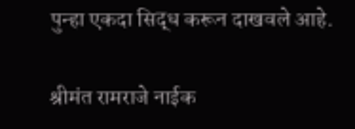पुन्हा एकदा सिद्ध करून दाखवले आहे.

श्रीमंत रामराजे नाईक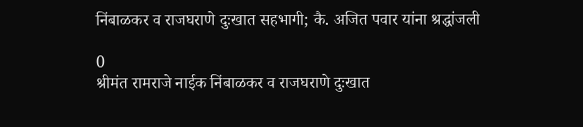निंबाळकर व राजघराणे दुःखात सहभागी; कै. अजित पवार यांना श्रद्धांजली

0
श्रीमंत रामराजे नाईक निंबाळकर व राजघराणे दुःखात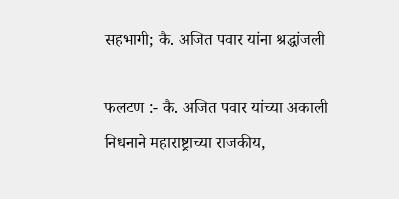सहभागी; कै. अजित पवार यांना श्रद्धांजली

फलटण :- कै. अजित पवार यांच्या अकाली निधनाने महाराष्ट्राच्या राजकीय,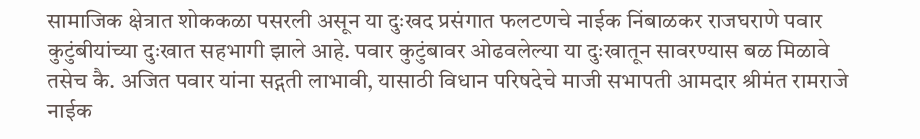सामाजिक क्षेत्रात शोककळा पसरली असून या दुःखद प्रसंगात फलटणचे नाईक निंबाळकर राजघराणे पवार कुटुंबीयांच्या दुःखात सहभागी झाले आहे. पवार कुटुंबावर ओढवलेल्या या दुःखातून सावरण्यास बळ मिळावे तसेच कै. अजित पवार यांना सद्गती लाभावी, यासाठी विधान परिषदेचे माजी सभापती आमदार श्रीमंत रामराजे नाईक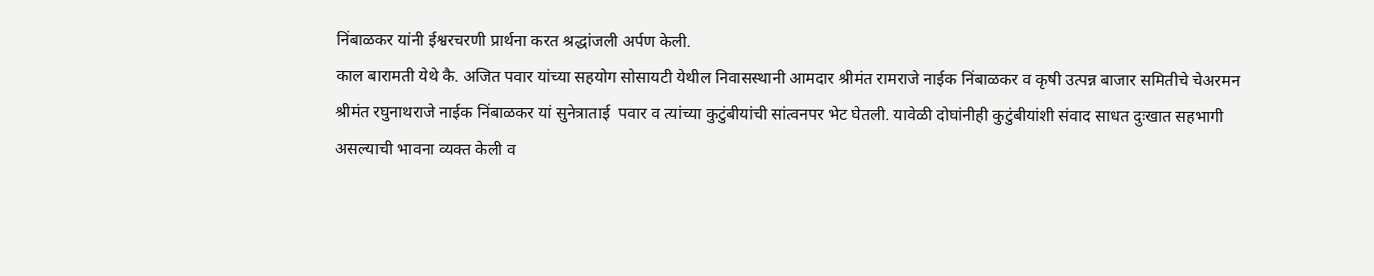निंबाळकर यांनी ईश्वरचरणी प्रार्थना करत श्रद्धांजली अर्पण केली.
काल बारामती येथे कै. अजित पवार यांच्या सहयोग सोसायटी येथील निवासस्थानी आमदार श्रीमंत रामराजे नाईक निंबाळकर व कृषी उत्पन्न बाजार समितीचे चेअरमन श्रीमंत रघुनाथराजे नाईक निंबाळकर यां सुनेत्राताई  पवार व त्यांच्या कुटुंबीयांची सांत्वनपर भेट घेतली. यावेळी दोघांनीही कुटुंबीयांशी संवाद साधत दुःखात सहभागी असल्याची भावना व्यक्त केली व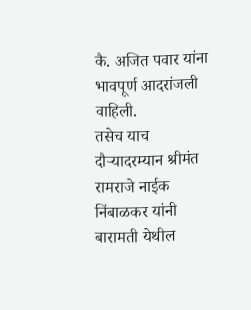कै. अजित पवार यांना भावपूर्ण आदरांजली वाहिली.
तसेच याच दौऱ्यादरम्यान श्रीमंत रामराजे नाईक निंबाळकर यांनी बारामती येथील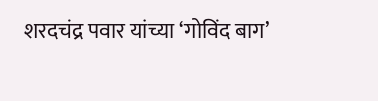शरदचंद्र पवार यांच्या ‘गोविंद बाग’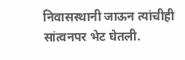निवासस्थानी जाऊन त्यांचीही सांत्वनपर भेट घेतली.